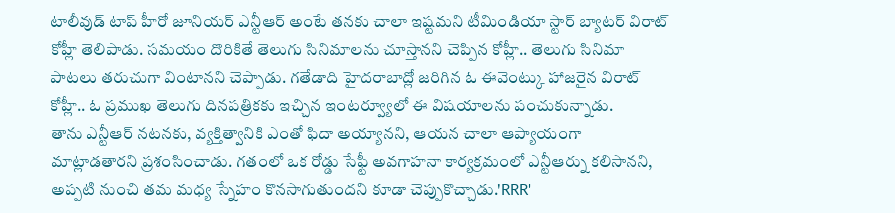టాలీవుడ్ టాప్ హీరో జూనియర్ ఎన్టీఆర్ అంటే తనకు చాలా ఇష్టమని టీమిండియా స్టార్ బ్యాటర్ విరాట్ కోహ్లీ తెలిపాడు. సమయం దొరికితే తెలుగు సినిమాలను చూస్తానని చెప్పిన కోహ్లీ.. తెలుగు సినిమా పాటలు తరుచుగా వింటానని చెప్పాడు. గతేడాది హైదరాబాద్లో జరిగిన ఓ ఈవెంట్కు హాజరైన విరాట్ కోహ్లీ.. ఓ ప్రముఖ తెలుగు దినపత్రికకు ఇచ్చిన ఇంటర్వ్యూలో ఈ విషయాలను పంచుకున్నాడు.
తాను ఎన్టీఆర్ నటనకు, వ్యక్తిత్వానికి ఎంతో ఫిదా అయ్యానని, ఆయన చాలా ఆప్యాయంగా మాట్లాడతారని ప్రశంసించాడు. గతంలో ఒక రోడ్డు సేఫ్టీ అవగాహనా కార్యక్రమంలో ఎన్టీఆర్ను కలిసానని, అప్పటి నుంచి తమ మధ్య స్నేహం కొనసాగుతుందని కూడా చెప్పుకొచ్చాడు.'RRR'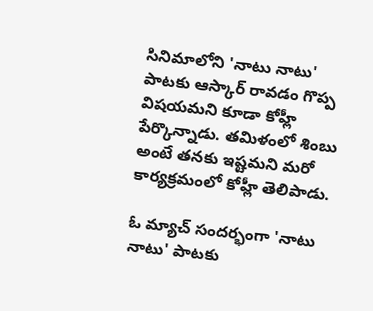సినిమాలోని 'నాటు నాటు' పాటకు ఆస్కార్ రావడం గొప్ప విషయమని కూడా కోహ్లీ పేర్కొన్నాడు. తమిళంలో శింబు అంటే తనకు ఇష్టమని మరో కార్యక్రమంలో కోహ్లీ తెలిపాడు.

ఓ మ్యాచ్ సందర్భంగా 'నాటు నాటు' పాటకు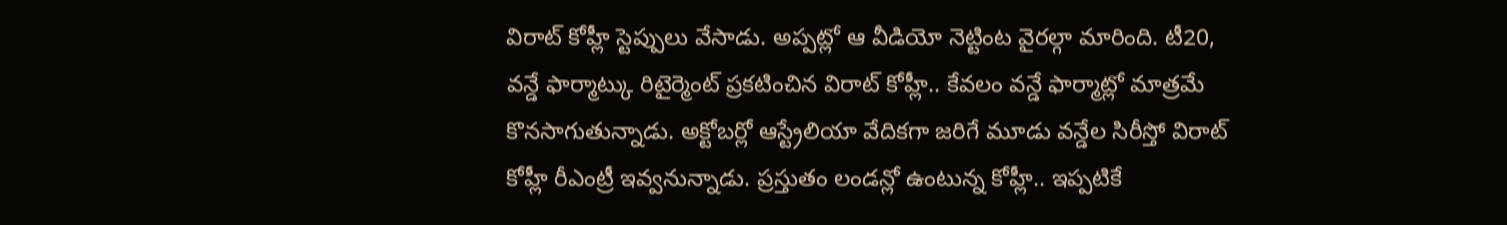విరాట్ కోహ్లీ స్టెప్పులు వేసాడు. అప్పట్లో ఆ వీడియో నెట్టింట వైరల్గా మారింది. టీ20, వన్డే ఫార్మాట్కు రిటైర్మెంట్ ప్రకటించిన విరాట్ కోహ్లీ.. కేవలం వన్డే ఫార్మాట్లో మాత్రమే కొనసాగుతున్నాడు. అక్టోబర్లో ఆస్ట్రేలియా వేదికగా జరిగే మూడు వన్డేల సిరీస్తో విరాట్ కోహ్లీ రీఎంట్రీ ఇవ్వనున్నాడు. ప్రస్తుతం లండన్లో ఉంటున్న కోహ్లీ.. ఇప్పటికే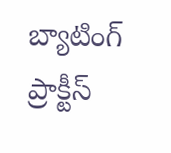బ్యాటింగ్ ప్రాక్టీస్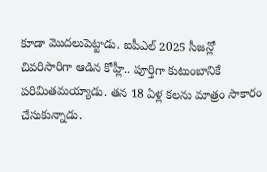కూడా మొదలుపెట్టాడు. ఐపీఎల్ 2025 సీజన్లో చివరిసారిగా ఆడిన కోహ్లీ.. పూర్తిగా కుటుంబానికే పరిమితమయ్యాడు. తన 18 ఏళ్ల కలను మాత్రం సాకారం చేసుకున్నాడు.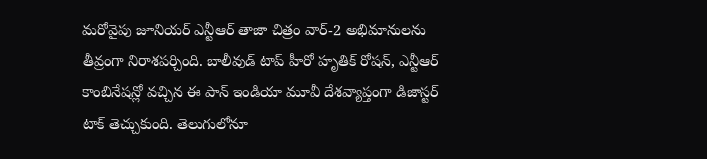మరోవైపు జూనియర్ ఎన్టీఆర్ తాజా చిత్రం వార్-2 అభిమానులను తీవ్రంగా నిరాశపర్చింది. బాలీవుడ్ టాప్ హీరో హృతిక్ రోషన్, ఎన్టీఆర్ కాంబినేషన్లో వచ్చిన ఈ పాన్ ఇండియా మూవీ దేశవ్యాప్తంగా డిజాస్టర్ టాక్ తెచ్చుకుంది. తెలుగులోనూ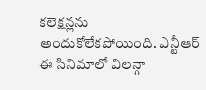కలెక్షన్లను అందుకోలేకపోయింది. ఎన్టీఆర్ ఈ సినిమాలో విలన్గా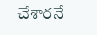చేశారనే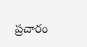ప్రచారం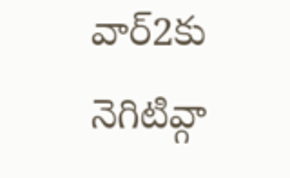వార్2కు నెగిటివ్గా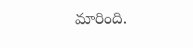మారింది.